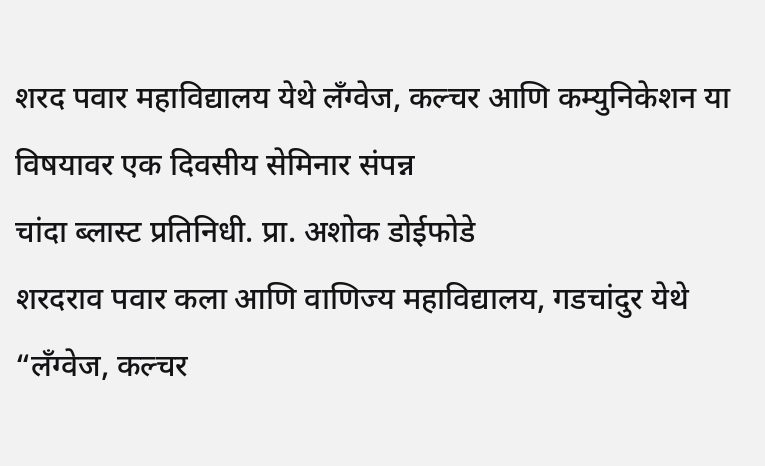शरद पवार महाविद्यालय येथे लँग्वेज, कल्चर आणि कम्युनिकेशन या विषयावर एक दिवसीय सेमिनार संपन्न
चांदा ब्लास्ट प्रतिनिधी. प्रा. अशोक डोईफोडे
शरदराव पवार कला आणि वाणिज्य महाविद्यालय, गडचांदुर येथे “लँग्वेज, कल्चर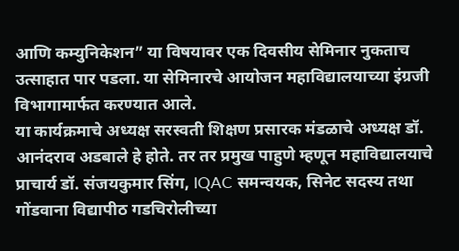आणि कम्युनिकेशन” या विषयावर एक दिवसीय सेमिनार नुकताच उत्साहात पार पडला. या सेमिनारचे आयोजन महाविद्यालयाच्या इंग्रजी विभागामार्फत करण्यात आले.
या कार्यक्रमाचे अध्यक्ष सरस्वती शिक्षण प्रसारक मंडळाचे अध्यक्ष डॉ. आनंदराव अडबाले हे होते. तर तर प्रमुख पाहुणे म्हणून महाविद्यालयाचे प्राचार्य डॉ. संजयकुमार सिंग, IQAC समन्वयक, सिनेट सदस्य तथा गोंडवाना विद्यापीठ गडचिरोलीच्या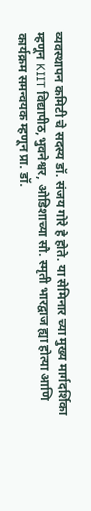व्यवस्थापन कमिटी चे सदस्य डॉ. संजय गोरे हे होते. या सेमिनार च्या मुख्य मार्गदर्शिका म्हणून KIIT विद्यापीठ,भुवनेश्वर, ओडिशाच्या सौ. स्मृती भारद्वाज ह्या होत्या आणि कार्यक्रम समन्वयक म्हणून प्रा. डॉ.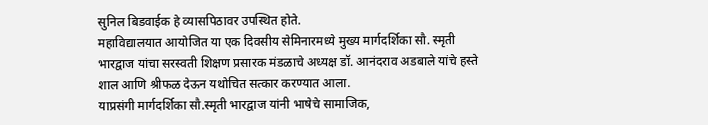सुनिल बिडवाईक हे व्यासपिठावर उपस्थित होते.
महाविद्यालयात आयोजित या एक दिवसीय सेमिनारमध्ये मुख्य मार्गदर्शिका सौ. स्मृती भारद्वाज यांचा सरस्वती शिक्षण प्रसारक मंडळाचे अध्यक्ष डॉ. आनंदराव अडबाले यांचे हस्ते शाल आणि श्रीफळ देऊन यथोचित सत्कार करण्यात आला.
याप्रसंगी मार्गदर्शिका सौ.स्मृती भारद्वाज यांनी भाषेचे सामाजिक,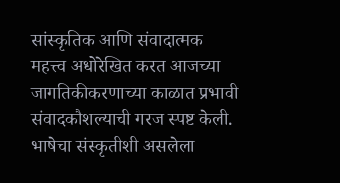सांस्कृतिक आणि संवादात्मक महत्त्व अधोरेखित करत आजच्या जागतिकीकरणाच्या काळात प्रभावी संवादकौशल्याची गरज स्पष्ट केली. भाषेचा संस्कृतीशी असलेला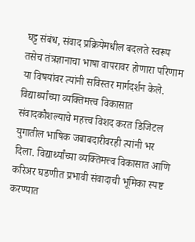घट्ट संबंध, संवाद प्रक्रियेमधील बदलते स्वरूप तसेच तंत्रज्ञानाचा भाषा वापरावर होणारा परिणाम या विषयांवर त्यांनी सविस्तर मार्गदर्शन केले.
विद्यार्थ्यांच्या व्यक्तिमत्त्व विकासात संवादकौशल्याचे महत्त्व विशद करत डिजिटल युगातील भाषिक जबाबदारीवरही त्यांनी भर दिला. विद्यार्थ्यांच्या व्यक्तिमत्त्व विकासात आणि करिअर घडणीत प्रभावी संवादाची भूमिका स्पष्ट करण्यात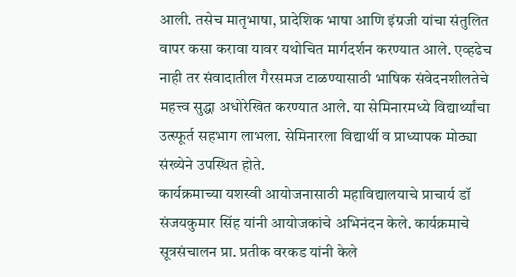आली. तसेच मातृभाषा, प्रादेशिक भाषा आणि इंग्रजी यांचा संतुलित वापर कसा करावा यावर यथोचित मार्गदर्शन करण्यात आले. एव्हढेच नाही तर संवादातील गैरसमज टाळण्यासाठी भाषिक संवेदनशीलतेचे महत्त्व सुद्धा अधोरेखित करण्यात आले. या सेमिनारमध्ये विद्यार्थ्यांचा उत्स्फूर्त सहभाग लाभला. सेमिनारला विद्यार्थी व प्राध्यापक मोठ्या संख्येने उपस्थित होते.
कार्यक्रमाच्या यशस्वी आयोजनासाठी महाविद्यालयाचे प्राचार्य डॉ संजयकुमार सिंह यांनी आयोजकांचे अभिनंदन केले. कार्यक्रमाचे सूत्रसंचालन प्रा. प्रतीक वरकड यांनी केले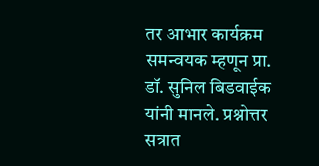तर आभार कार्यक्रम समन्वयक म्हणून प्रा. डॉ. सुनिल बिडवाईक यांनी मानले. प्रश्नोत्तर सत्रात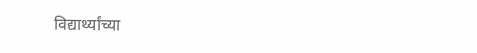विद्यार्थ्यांच्या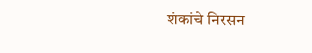शंकांचे निरसन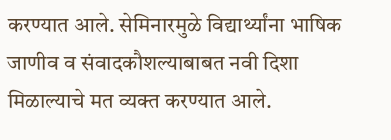करण्यात आले. सेमिनारमुळे विद्यार्थ्यांना भाषिक जाणीव व संवादकौशल्याबाबत नवी दिशा मिळाल्याचे मत व्यक्त करण्यात आले.